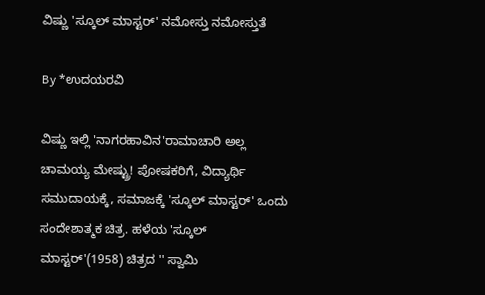ವಿಷ್ಣು 'ಸ್ಕೂಲ್ ಮಾಸ್ಟರ್' ನಮೋಸ್ತು ನಮೋಸ್ತುತೆ

By *ಉದಯರವಿ

ವಿಷ್ಣು ಇಲ್ಲಿ 'ನಾಗರಹಾವಿನ'ರಾಮಾಚಾರಿ ಅಲ್ಲ ಚಾಮಯ್ಯ ಮೇಷ್ಟ್ರು! ಪೋಷಕರಿಗೆ, ವಿದ್ಯಾರ್ಥಿ ಸಮುದಾಯಕ್ಕೆ, ಸಮಾಜಕ್ಕೆ 'ಸ್ಕೂಲ್ ಮಾಸ್ಟರ್' ಒಂದು ಸಂದೇಶಾತ್ಮಕ ಚಿತ್ರ. ಹಳೆಯ 'ಸ್ಕೂಲ್ ಮಾಸ್ಟರ್'(1958) ಚಿತ್ರದ '' ಸ್ವಾಮಿ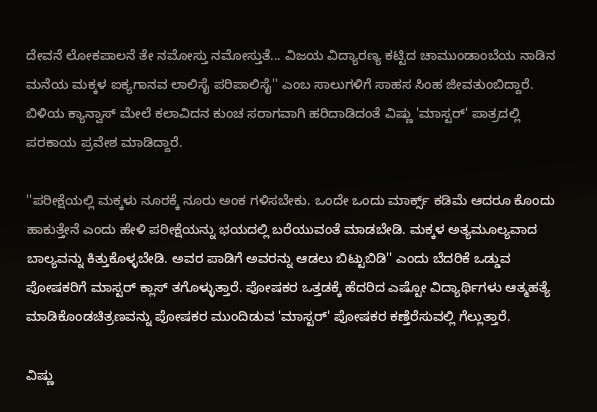ದೇವನೆ ಲೋಕಪಾಲನೆ ತೇ ನಮೋಸ್ತು ನಮೋಸ್ತುತೆ... ವಿಜಯ ವಿದ್ಯಾರಣ್ಯ ಕಟ್ಟಿದ ಚಾಮುಂಡಾಂಬೆಯ ನಾಡಿನ ಮನೆಯ ಮಕ್ಕಳ ಐಕ್ಯಗಾನವ ಲಾಲಿಸೈ ಪರಿಪಾಲಿಸೈ'' ಎಂಬ ಸಾಲುಗಳಿಗೆ ಸಾಹಸ ಸಿಂಹ ಜೀವತುಂಬಿದ್ದಾರೆ. ಬಿಳಿಯ ಕ್ಯಾನ್ವಾಸ್ ಮೇಲೆ ಕಲಾವಿದನ ಕುಂಚ ಸರಾಗವಾಗಿ ಹರಿದಾಡಿದಂತೆ ವಿಷ್ಣು 'ಮಾಸ್ಟರ್' ಪಾತ್ರದಲ್ಲಿ ಪರಕಾಯ ಪ್ರವೇಶ ಮಾಡಿದ್ದಾರೆ.

''ಪರೀಕ್ಷೆಯಲ್ಲಿ ಮಕ್ಕಳು ನೂರಕ್ಕೆ ನೂರು ಅಂಕ ಗಳಿಸಬೇಕು. ಒಂದೇ ಒಂದು ಮಾರ್ಕ್ಸ್ ಕಡಿಮೆ ಆದರೂ ಕೊಂದು ಹಾಕುತ್ತೇನೆ ಎಂದು ಹೇಳಿ ಪರೀಕ್ಷೆಯನ್ನು ಭಯದಲ್ಲಿ ಬರೆಯುವಂತೆ ಮಾಡಬೇಡಿ. ಮಕ್ಕಳ ಅತ್ಯಮೂಲ್ಯವಾದ ಬಾಲ್ಯವನ್ನು ಕಿತ್ತುಕೊಳ್ಳಬೇಡಿ. ಅವರ ಪಾಡಿಗೆ ಅವರನ್ನು ಆಡಲು ಬಿಟ್ಟುಬಿಡಿ'' ಎಂದು ಬೆದರಿಕೆ ಒಡ್ಡುವ ಪೋಷಕರಿಗೆ ಮಾಸ್ಟರ್ ಕ್ಲಾಸ್ ತಗೊಳ್ಳುತ್ತಾರೆ. ಪೋಷಕರ ಒತ್ತಡಕ್ಕೆ ಹೆದರಿದ ಎಷ್ಟೋ ವಿದ್ಯಾರ್ಥಿಗಳು ಆತ್ಮಹತ್ಯೆ ಮಾಡಿಕೊಂಡಚಿತ್ರಣವನ್ನು ಪೋಷಕರ ಮುಂದಿಡುವ 'ಮಾಸ್ಟರ್' ಪೋಷಕರ ಕಣ್ತೆರೆಸುವಲ್ಲಿ ಗೆಲ್ಲುತ್ತಾರೆ.

ವಿಷ್ಣು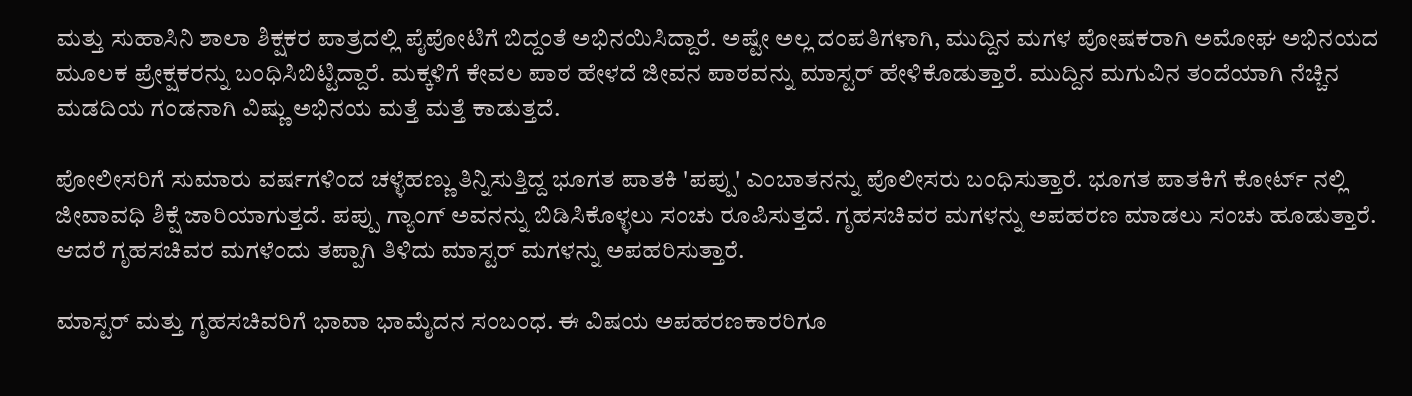ಮತ್ತು ಸುಹಾಸಿನಿ ಶಾಲಾ ಶಿಕ್ಷಕರ ಪಾತ್ರದಲ್ಲಿ ಪೈಪೋಟಿಗೆ ಬಿದ್ದಂತೆ ಅಭಿನಯಿಸಿದ್ದಾರೆ. ಅಷ್ಟೇ ಅಲ್ಲ ದಂಪತಿಗಳಾಗಿ, ಮುದ್ದಿನ ಮಗಳ ಪೋಷಕರಾಗಿ ಅಮೋಘ ಅಭಿನಯದ ಮೂಲಕ ಪ್ರೇಕ್ಷಕರನ್ನು ಬಂಧಿಸಿಬಿಟ್ಟಿದ್ದಾರೆ. ಮಕ್ಕಳಿಗೆ ಕೇವಲ ಪಾಠ ಹೇಳದೆ ಜೀವನ ಪಾಠವನ್ನು ಮಾಸ್ಟರ್ ಹೇಳಿಕೊಡುತ್ತಾರೆ. ಮುದ್ದಿನ ಮಗುವಿನ ತಂದೆಯಾಗಿ ನೆಚ್ಚಿನ ಮಡದಿಯ ಗಂಡನಾಗಿ ವಿಷ್ಣು ಅಭಿನಯ ಮತ್ತೆ ಮತ್ತೆ ಕಾಡುತ್ತದೆ.

ಪೋಲೀಸರಿಗೆ ಸುಮಾರು ವರ್ಷಗಳಿಂದ ಚಳ್ಳೆಹಣ್ಣು ತಿನ್ನಿಸುತ್ತಿದ್ದ ಭೂಗತ ಪಾತಕಿ 'ಪಪ್ಪು' ಎಂಬಾತನನ್ನು ಪೊಲೀಸರು ಬಂಧಿಸುತ್ತಾರೆ. ಭೂಗತ ಪಾತಕಿಗೆ ಕೋರ್ಟ್ ನಲ್ಲಿ ಜೀವಾವಧಿ ಶಿಕ್ಷೆ ಜಾರಿಯಾಗುತ್ತದೆ. ಪಪ್ಪು ಗ್ಯಾಂಗ್ ಅವನನ್ನು ಬಿಡಿಸಿಕೊಳ್ಳಲು ಸಂಚು ರೂಪಿಸುತ್ತದೆ. ಗೃಹಸಚಿವರ ಮಗಳನ್ನು ಅಪಹರಣ ಮಾಡಲು ಸಂಚು ಹೂಡುತ್ತಾರೆ. ಆದರೆ ಗೃಹಸಚಿವರ ಮಗಳೆಂದು ತಪ್ಪಾಗಿ ತಿಳಿದು ಮಾಸ್ಟರ್ ಮಗಳನ್ನು ಅಪಹರಿಸುತ್ತಾರೆ.

ಮಾಸ್ಟರ್ ಮತ್ತು ಗೃಹಸಚಿವರಿಗೆ ಭಾವಾ ಭಾಮೈದನ ಸಂಬಂಧ. ಈ ವಿಷಯ ಅಪಹರಣಕಾರರಿಗೂ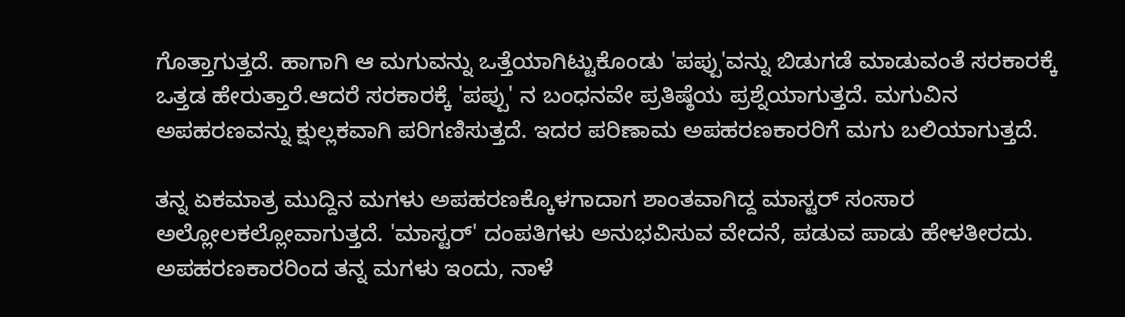ಗೊತ್ತಾಗುತ್ತದೆ. ಹಾಗಾಗಿ ಆ ಮಗುವನ್ನು ಒತ್ತೆಯಾಗಿಟ್ಟುಕೊಂಡು 'ಪಪ್ಪು'ವನ್ನು ಬಿಡುಗಡೆ ಮಾಡುವಂತೆ ಸರಕಾರಕ್ಕೆ ಒತ್ತಡ ಹೇರುತ್ತಾರೆ.ಆದರೆ ಸರಕಾರಕ್ಕೆ 'ಪಪ್ಪು' ನ ಬಂಧನವೇ ಪ್ರತಿಷ್ಠೆಯ ಪ್ರಶ್ನೆಯಾಗುತ್ತದೆ. ಮಗುವಿನ ಅಪಹರಣವನ್ನು ಕ್ಷುಲ್ಲಕವಾಗಿ ಪರಿಗಣಿಸುತ್ತದೆ. ಇದರ ಪರಿಣಾಮ ಅಪಹರಣಕಾರರಿಗೆ ಮಗು ಬಲಿಯಾಗುತ್ತದೆ.

ತನ್ನ ಏಕಮಾತ್ರ ಮುದ್ದಿನ ಮಗಳು ಅಪಹರಣಕ್ಕೊಳಗಾದಾಗ ಶಾಂತವಾಗಿದ್ದ ಮಾಸ್ಟರ್ ಸಂಸಾರ ಅಲ್ಲೋಲಕಲ್ಲೋವಾಗುತ್ತದೆ. 'ಮಾಸ್ಟರ್' ದಂಪತಿಗಳು ಅನುಭವಿಸುವ ವೇದನೆ, ಪಡುವ ಪಾಡು ಹೇಳತೀರದು. ಅಪಹರಣಕಾರರಿಂದ ತನ್ನ ಮಗಳು ಇಂದು, ನಾಳೆ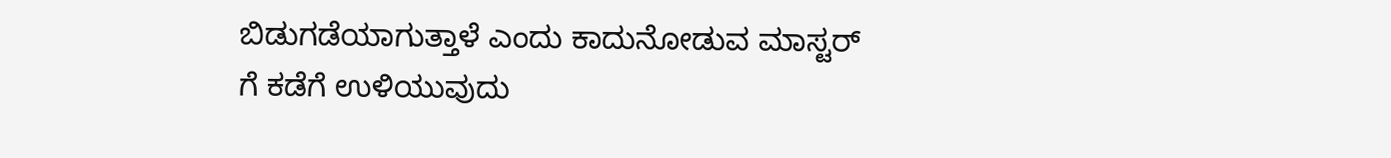ಬಿಡುಗಡೆಯಾಗುತ್ತಾಳೆ ಎಂದು ಕಾದುನೋಡುವ ಮಾಸ್ಟರ್ ಗೆ ಕಡೆಗೆ ಉಳಿಯುವುದು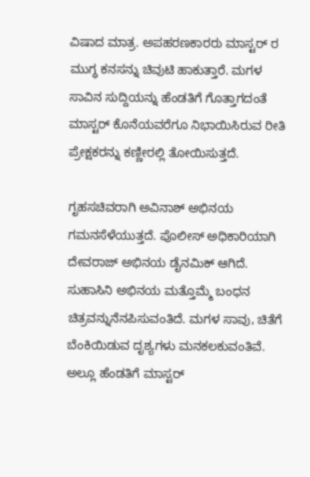ವಿಷಾದ ಮಾತ್ರ. ಅಪಹರಣಕಾರರು ಮಾಸ್ಟರ್ ರ ಮುಗ್ಧ ಕನಸನ್ನು ಚಿವುಟಿ ಹಾಕುತ್ತಾರೆ. ಮಗಳ ಸಾವಿನ ಸುದ್ದಿಯನ್ನು ಹೆಂಡತಿಗೆ ಗೊತ್ತಾಗದಂತೆ ಮಾಸ್ಟರ್ ಕೊನೆಯವರೆಗೂ ನಿಭಾಯಿಸಿರುವ ರೀತಿ ಪ್ರೇಕ್ಷಕರನ್ನು ಕಣ್ಣೀರಲ್ಲಿ ತೋಯಿಸುತ್ತದೆ.

ಗೃಹಸಚಿವರಾಗಿ ಅವಿನಾಶ್ ಅಭಿನಯ ಗಮನಸೆಳೆಯುತ್ತದೆ. ಪೊಲೀಸ್ ಅಧಿಕಾರಿಯಾಗಿ ದೇವರಾಜ್ ಅಭಿನಯ ಡೈನಮಿಕ್ ಆಗಿದೆ. ಸುಹಾಸಿನಿ ಅಭಿನಯ ಮತ್ತೊಮ್ಮೆ ಬಂಧನ ಚಿತ್ರವನ್ನುನೆನಪಿಸುವಂತಿದೆ. ಮಗಳ ಸಾವು, ಚಿತೆಗೆ ಬೆಂಕಿಯಿಡುವ ದೃಶ್ಯಗಳು ಮನಕಲಕುವಂತಿವೆ. ಅಲ್ಲೂ ಹೆಂಡತಿಗೆ ಮಾಸ್ಟರ್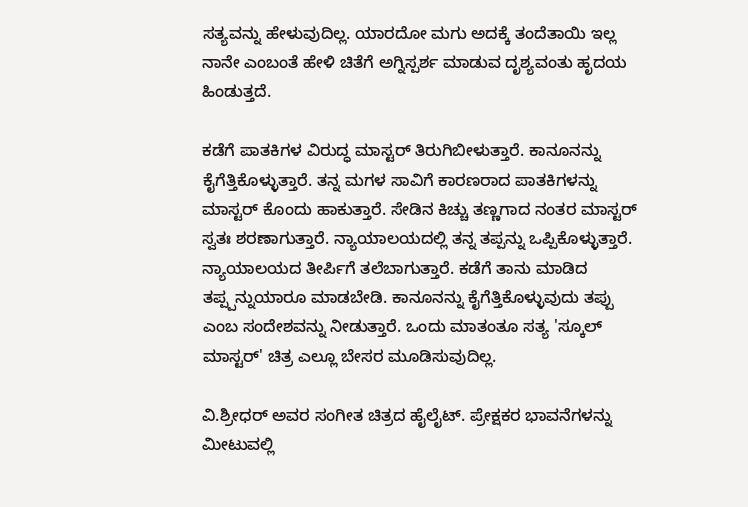ಸತ್ಯವನ್ನು ಹೇಳುವುದಿಲ್ಲ. ಯಾರದೋ ಮಗು ಅದಕ್ಕೆ ತಂದೆತಾಯಿ ಇಲ್ಲ ನಾನೇ ಎಂಬಂತೆ ಹೇಳಿ ಚಿತೆಗೆ ಅಗ್ನಿಸ್ಪರ್ಶ ಮಾಡುವ ದೃಶ್ಯವಂತು ಹೃದಯ ಹಿಂಡುತ್ತದೆ.

ಕಡೆಗೆ ಪಾತಕಿಗಳ ವಿರುದ್ಧ ಮಾಸ್ಟರ್ ತಿರುಗಿಬೀಳುತ್ತಾರೆ. ಕಾನೂನನ್ನು ಕೈಗೆತ್ತಿಕೊಳ್ಳುತ್ತಾರೆ. ತನ್ನ ಮಗಳ ಸಾವಿಗೆ ಕಾರಣರಾದ ಪಾತಕಿಗಳನ್ನು ಮಾಸ್ಟರ್ ಕೊಂದು ಹಾಕುತ್ತಾರೆ. ಸೇಡಿನ ಕಿಚ್ಚು ತಣ್ಣಗಾದ ನಂತರ ಮಾಸ್ಟರ್ ಸ್ವತಃ ಶರಣಾಗುತ್ತಾರೆ. ನ್ಯಾಯಾಲಯದಲ್ಲಿ ತನ್ನ ತಪ್ಪನ್ನು ಒಪ್ಪಿಕೊಳ್ಳುತ್ತಾರೆ. ನ್ಯಾಯಾಲಯದ ತೀರ್ಪಿಗೆ ತಲೆಬಾಗುತ್ತಾರೆ. ಕಡೆಗೆ ತಾನು ಮಾಡಿದ ತಪ್ಪ್ಪನ್ನುಯಾರೂ ಮಾಡಬೇಡಿ. ಕಾನೂನನ್ನು ಕೈಗೆತ್ತಿಕೊಳ್ಳುವುದು ತಪ್ಪು ಎಂಬ ಸಂದೇಶವನ್ನು ನೀಡುತ್ತಾರೆ. ಒಂದು ಮಾತಂತೂ ಸತ್ಯ 'ಸ್ಕೂಲ್ ಮಾಸ್ಟರ್' ಚಿತ್ರ ಎಲ್ಲೂ ಬೇಸರ ಮೂಡಿಸುವುದಿಲ್ಲ.

ವಿ.ಶ್ರೀಧರ್ ಅವರ ಸಂಗೀತ ಚಿತ್ರದ ಹೈಲೈಟ್. ಪ್ರೇಕ್ಷಕರ ಭಾವನೆಗಳನ್ನು ಮೀಟುವಲ್ಲಿ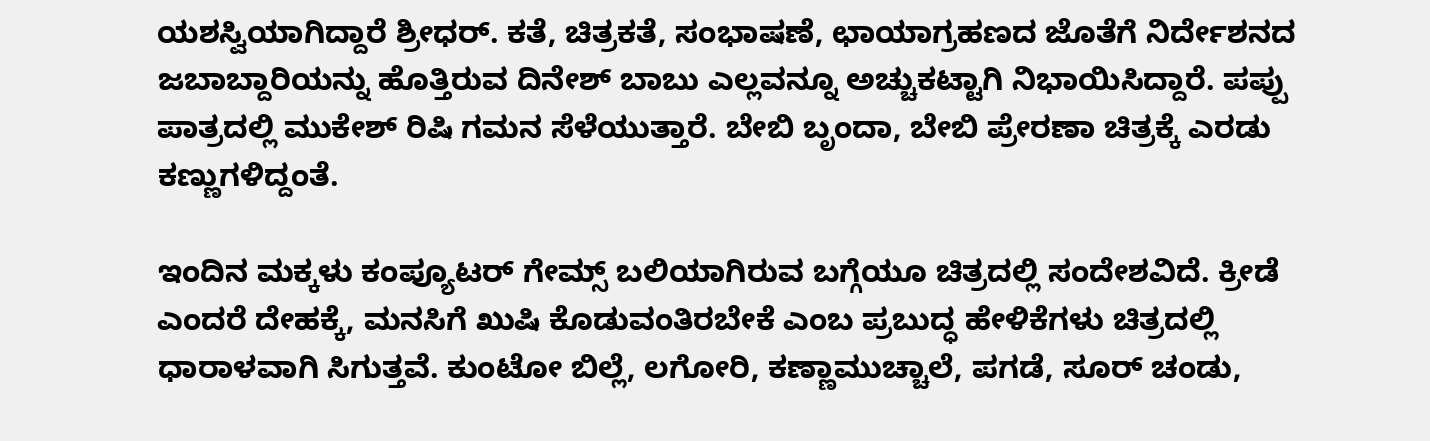ಯಶಸ್ವಿಯಾಗಿದ್ದಾರೆ ಶ್ರೀಧರ್. ಕತೆ, ಚಿತ್ರಕತೆ, ಸಂಭಾಷಣೆ, ಛಾಯಾಗ್ರಹಣದ ಜೊತೆಗೆ ನಿರ್ದೇಶನದ ಜಬಾಬ್ದಾರಿಯನ್ನು ಹೊತ್ತಿರುವ ದಿನೇಶ್ ಬಾಬು ಎಲ್ಲವನ್ನೂ ಅಚ್ಚುಕಟ್ಟಾಗಿ ನಿಭಾಯಿಸಿದ್ದಾರೆ. ಪಪ್ಪು ಪಾತ್ರದಲ್ಲಿ ಮುಕೇಶ್ ರಿಷಿ ಗಮನ ಸೆಳೆಯುತ್ತಾರೆ. ಬೇಬಿ ಬೃಂದಾ, ಬೇಬಿ ಪ್ರೇರಣಾ ಚಿತ್ರಕ್ಕೆ ಎರಡು ಕಣ್ಣುಗಳಿದ್ದಂತೆ.

ಇಂದಿನ ಮಕ್ಕಳು ಕಂಪ್ಯೂಟರ್ ಗೇಮ್ಸ್ ಬಲಿಯಾಗಿರುವ ಬಗ್ಗೆಯೂ ಚಿತ್ರದಲ್ಲಿ ಸಂದೇಶವಿದೆ. ಕ್ರೀಡೆ ಎಂದರೆ ದೇಹಕ್ಕೆ, ಮನಸಿಗೆ ಖುಷಿ ಕೊಡುವಂತಿರಬೇಕೆ ಎಂಬ ಪ್ರಬುದ್ಧ ಹೇಳಿಕೆಗಳು ಚಿತ್ರದಲ್ಲಿ ಧಾರಾಳವಾಗಿ ಸಿಗುತ್ತವೆ. ಕುಂಟೋ ಬಿಲ್ಲೆ, ಲಗೋರಿ, ಕಣ್ಣಾಮುಚ್ಚಾಲೆ, ಪಗಡೆ, ಸೂರ್ ಚಂಡು,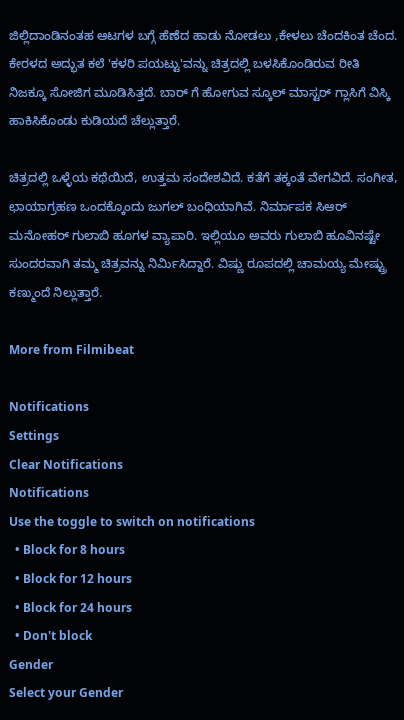ಜಿಲ್ಲಿದಾಂಡಿನಂತಹ ಆಟಗಳ ಬಗ್ಗೆ ಹೆಣೆದ ಹಾಡು ನೋಡಲು ,ಕೇಳಲು ಚೆಂದಕಿಂತ ಚೆಂದ. ಕೇರಳದ ಅದ್ಭುತ ಕಲೆ 'ಕಳರಿ ಪಯಟ್ಟು'ವನ್ನು ಚಿತ್ರದಲ್ಲಿ ಬಳಸಿಕೊಂಡಿರುವ ರೀತಿ ನಿಜಕ್ಕೂ ಸೋಜಿಗ ಮೂಡಿಸಿತ್ತದೆ. ಬಾರ್ ಗೆ ಹೋಗುವ ಸ್ಕೂಲ್ ಮಾಸ್ಟರ್ ಗ್ಲಾಸಿಗೆ ವಿಸ್ಕಿ ಹಾಕಿಸಿಕೊಂಡು ಕುಡಿಯದೆ ಚೆಲ್ಲುತ್ತಾರೆ.

ಚಿತ್ರದಲ್ಲಿ ಒಳ್ಳೆಯ ಕಥೆಯಿದೆ, ಉತ್ತಮ ಸಂದೇಶವಿದೆ. ಕತೆಗೆ ತಕ್ಕಂತೆ ವೇಗವಿದೆ. ಸಂಗೀತ, ಛಾಯಾಗ್ರಹಣ ಒಂದಕ್ಕೊಂದು ಜುಗಲ್ ಬಂಧಿಯಾಗಿವೆ. ನಿರ್ಮಾಪಕ ಸಿಆರ್ ಮನೋಹರ್ ಗುಲಾಬಿ ಹೂಗಳ ವ್ಯಾಪಾರಿ. ಇಲ್ಲಿಯೂ ಅವರು ಗುಲಾಬಿ ಹೂವಿನಷ್ಟೇ ಸುಂದರವಾಗಿ ತಮ್ಮ ಚಿತ್ರವನ್ನು ನಿರ್ಮಿಸಿದ್ದಾರೆ. ವಿಷ್ಣು ರೂಪದಲ್ಲಿ ಚಾಮಯ್ಯ ಮೇಷ್ಟ್ರು ಕಣ್ಮುಂದೆ ನಿಲ್ಲುತ್ತಾರೆ.

More from Filmibeat

Notifications
Settings
Clear Notifications
Notifications
Use the toggle to switch on notifications
  • Block for 8 hours
  • Block for 12 hours
  • Block for 24 hours
  • Don't block
Gender
Select your Gender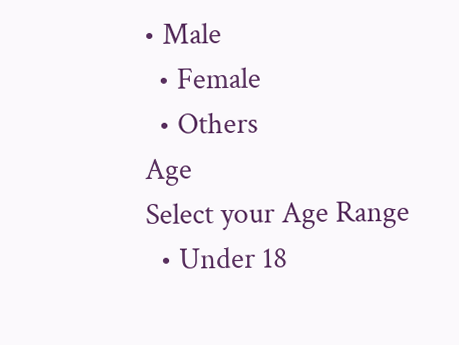• Male
  • Female
  • Others
Age
Select your Age Range
  • Under 18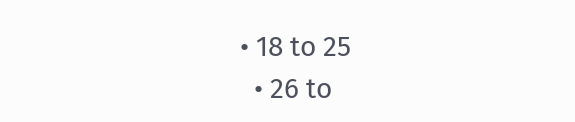• 18 to 25
  • 26 to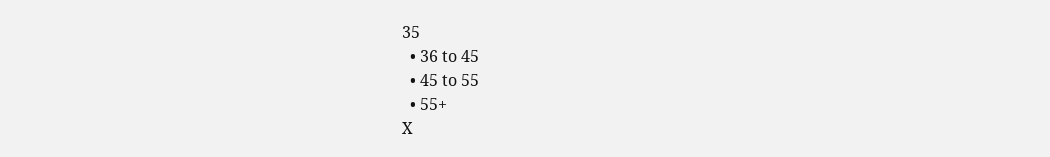35
  • 36 to 45
  • 45 to 55
  • 55+
X